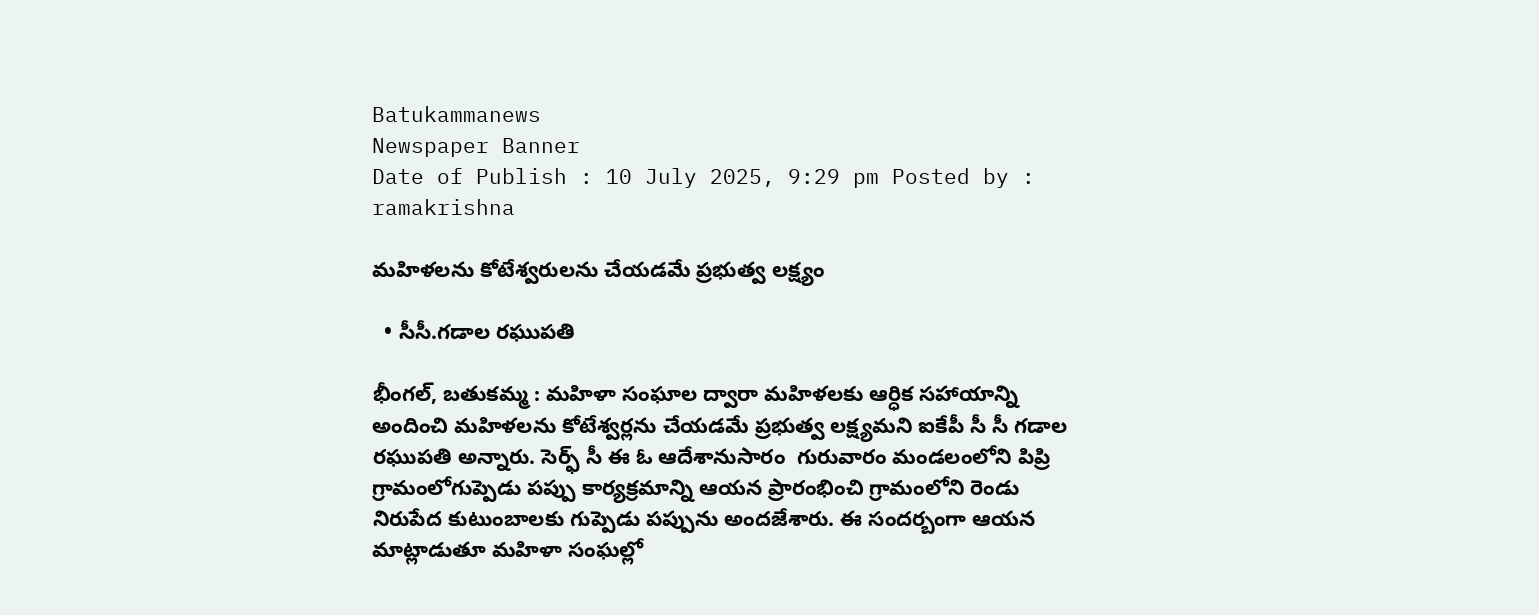Batukammanews
Newspaper Banner
Date of Publish : 10 July 2025, 9:29 pm Posted by : ramakrishna

మహిళలను కోటేశ్వరులను చేయడమే ప్రభుత్వ లక్ష్యం

  • సీసీ.గడాల రఘుపతి

భీంగల్, బతుకమ్మ : మహిళా సంఘాల ద్వారా మహిళలకు ఆర్ధిక సహాయాన్ని అందించి మహిళలను కోటేశ్వర్లను చేయడమే ప్రభుత్వ లక్ష్యమని ఐకేపీ సీ సీ గడాల రఘుపతి అన్నారు. సెర్ఫ్ సీ ఈ ఓ ఆదేశానుసారం  గురువారం మండలంలోని పిప్రి గ్రామంలోగుప్పెడు పప్పు కార్యక్రమాన్ని ఆయన ప్రారంభించి గ్రామంలోని రెండు నిరుపేద కుటుంబాలకు గుప్పెడు పప్పును అందజేశారు. ఈ సందర్బంగా ఆయన మాట్లాడుతూ మహిళా సంఘల్లో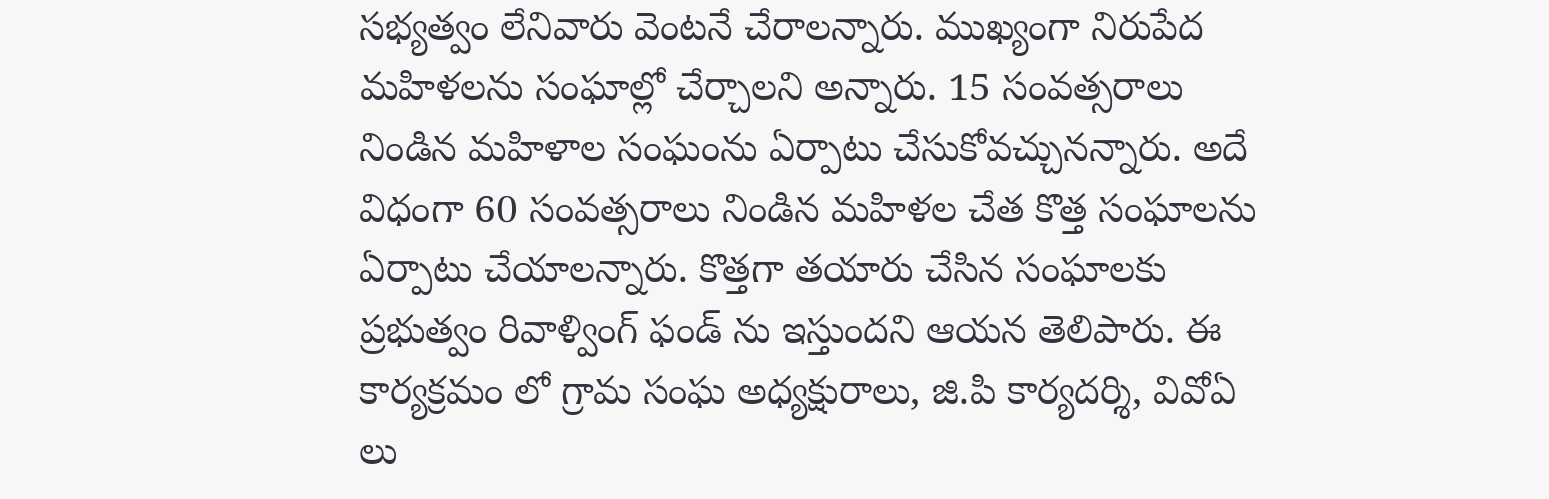సభ్యత్వం లేనివారు వెంటనే చేరాలన్నారు. ముఖ్యంగా నిరుపేద మహిళలను సంఘాల్లో చేర్చాలని అన్నారు. 15 సంవత్సరాలు నిండిన మహిళాల సంఘంను ఏర్పాటు చేసుకోవచ్చునన్నారు. అదే విధంగా 60 సంవత్సరాలు నిండిన మహిళల చేత కొత్త సంఘాలను ఏర్పాటు చేయాలన్నారు. కొత్తగా తయారు చేసిన సంఘాలకు ప్రభుత్వం రివాళ్వింగ్ ఫండ్ ను ఇస్తుందని ఆయన తెలిపారు. ఈ కార్యక్రమం లో గ్రామ సంఘ అధ్యక్షురాలు, జి.పి కార్యదర్శి, వివోఏ లు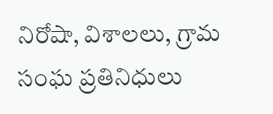నిరోషా, విశాలలు, గ్రామ సంఘ ప్రతినిధులు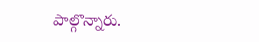పాల్గొన్నారు.